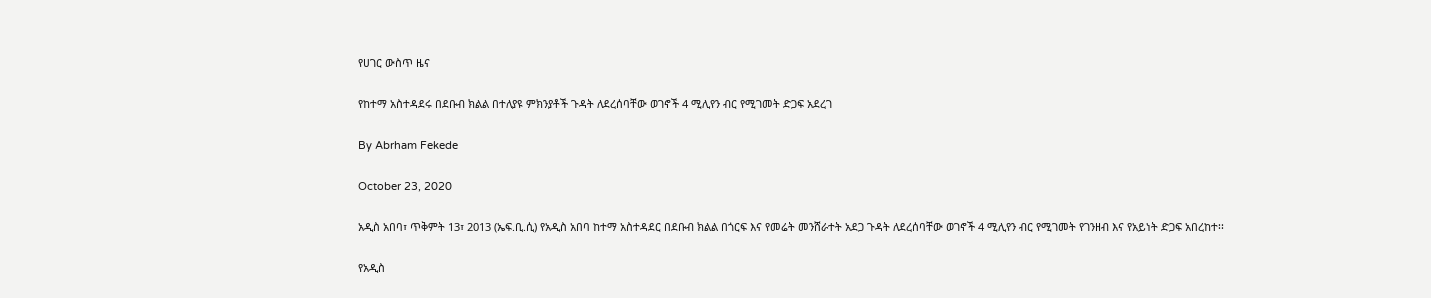የሀገር ውስጥ ዜና

የከተማ አስተዳደሩ በደቡብ ክልል በተለያዩ ምክንያቶች ጉዳት ለደረሰባቸው ወገኖች 4 ሚሊየን ብር የሚገመት ድጋፍ አደረገ

By Abrham Fekede

October 23, 2020

አዲስ አበባ፣ ጥቅምት 13፣ 2013 (ኤፍ.ቢ.ሲ) የአዲስ አበባ ከተማ አስተዳደር በደቡብ ክልል በጎርፍ እና የመሬት መንሸራተት አደጋ ጉዳት ለደረሰባቸው ወገኖች 4 ሚሊየን ብር የሚገመት የገንዘብ እና የአይነት ድጋፍ አበረከተ፡፡

የአዲስ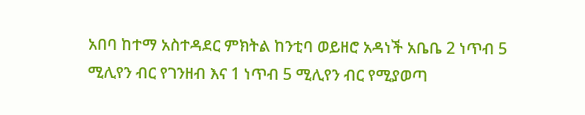አበባ ከተማ አስተዳደር ምክትል ከንቲባ ወይዘሮ አዳነች አቤቤ 2 ነጥብ 5 ሚሊየን ብር የገንዘብ እና 1 ነጥብ 5 ሚሊየን ብር የሚያወጣ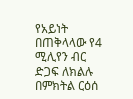የአይነት በጠቅላላው የ4 ሚሊየን ብር ድጋፍ ለክልሉ በምክትል ርዕሰ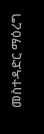መስተዳድር ማዕረግ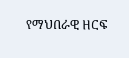የማህበራዊ ዘርፍ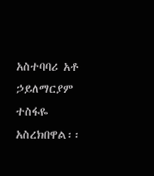አስተባባሪ አቶ ኃይለማርያም ተስፋዬ አስረክበዋል፡፡